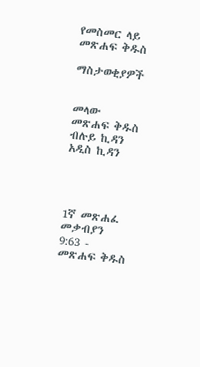የመስመር ላይ መጽሐፍ ቅዱስ

ማስታወቂያዎች


መላው መጽሐፍ ቅዱስ ብሉይ ኪዳን አዲስ ኪዳን




1ኛ መጽሐፈ መቃብያን 9:63 - መጽሐፍ ቅዱስ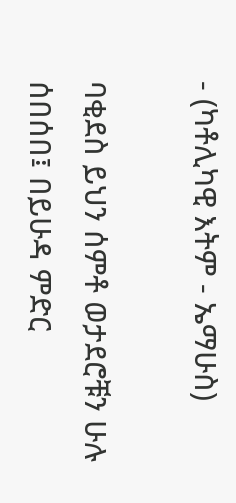- (ካቶሊካዊ እትም - ኤማሁስ)

ባቂደስ ይህን ሰምቶ ወታደሮቹን ሁሉ ሰበሰበ፤ በይሁዳ ምድር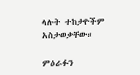ላሉት ተከታዮችም አስታወቃቸው።

ምዕራፉን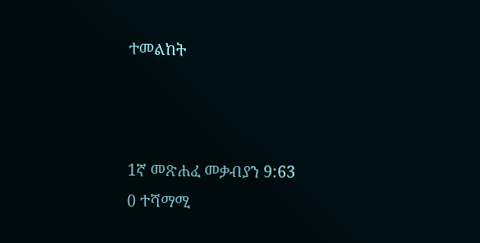ተመልከት



1ኛ መጽሐፈ መቃብያን 9:63
0 ተሻማሚ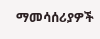ማመሳሰሪያዎች